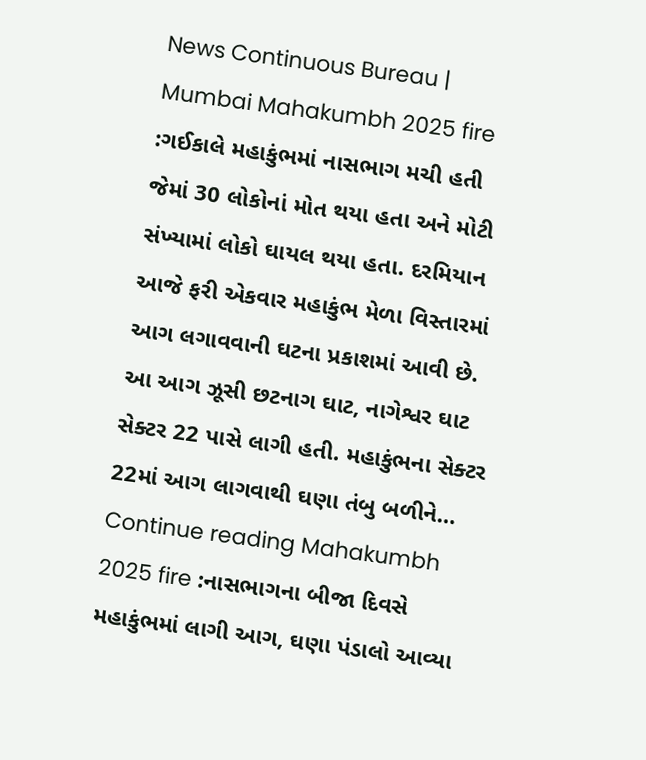News Continuous Bureau | Mumbai Mahakumbh 2025 fire :ગઈકાલે મહાકુંભમાં નાસભાગ મચી હતી જેમાં 30 લોકોનાં મોત થયા હતા અને મોટી સંખ્યામાં લોકો ઘાયલ થયા હતા. દરમિયાન આજે ફરી એકવાર મહાકુંભ મેળા વિસ્તારમાં આગ લગાવવાની ઘટના પ્રકાશમાં આવી છે. આ આગ ઝૂસી છટનાગ ઘાટ, નાગેશ્વર ઘાટ સેક્ટર 22 પાસે લાગી હતી. મહાકુંભના સેક્ટર 22માં આગ લાગવાથી ઘણા તંબુ બળીને… Continue reading Mahakumbh 2025 fire :નાસભાગના બીજા દિવસે મહાકુંભમાં લાગી આગ, ઘણા પંડાલો આવ્યા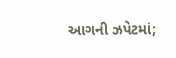આગની ઝપેટમાં;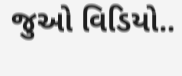જુઓ વિડિયો..